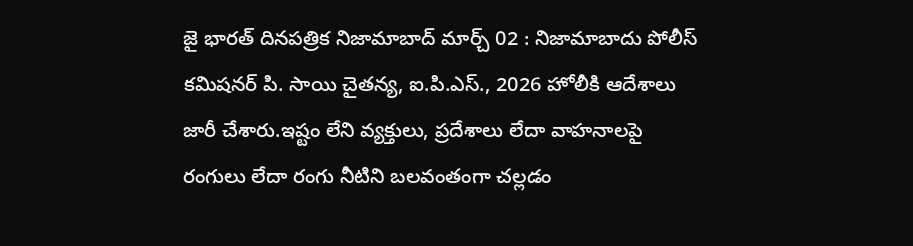జై భారత్ దినపత్రిక నిజామాబాద్ మార్చ్ 02 : నిజామాబాదు పోలీస్ కమిషనర్ పి. సాయి చైతన్య, ఐ.పి.ఎస్., 2026 హోలీకి ఆదేశాలు జారీ చేశారు.ఇష్టం లేని వ్యక్తులు, ప్రదేశాలు లేదా వాహనాలపై రంగులు లేదా రంగు నీటిని బలవంతంగా చల్లడం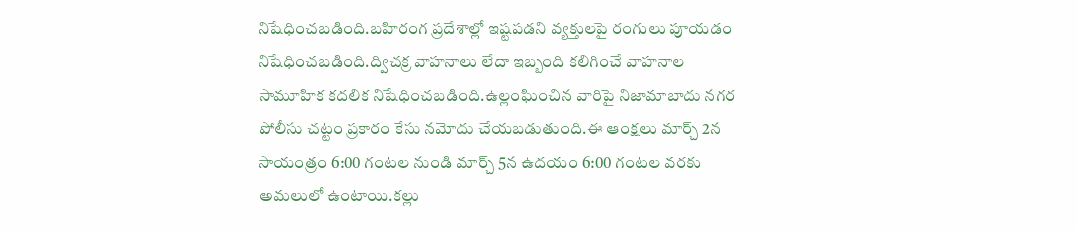నిషేధించబడింది.బహిరంగ ప్రదేశాల్లో ఇష్టపడని వ్యక్తులపై రంగులు పూయడం నిషేధించబడింది.ద్విచక్ర వాహనాలు లేదా ఇబ్బంది కలిగించే వాహనాల సామూహిక కదలిక నిషేధించబడింది.ఉల్లంఘించిన వారిపై నిజామాబాదు నగర పోలీసు చట్టం ప్రకారం కేసు నమోదు చేయబడుతుంది.ఈ ఆంక్షలు మార్చ్ 2న సాయంత్రం 6:00 గంటల నుండి మార్చ్ 5న ఉదయం 6:00 గంటల వరకు అమలులో ఉంటాయి.కల్లు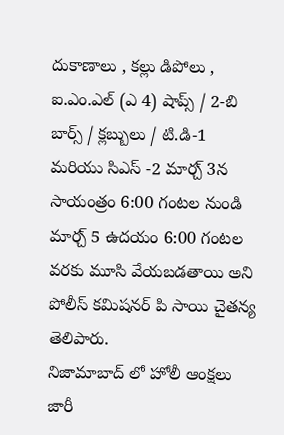దుకాణాలు , కల్లు డిపోలు , ఐ.ఎం.ఎల్ (ఎ 4) షాప్స్ / 2-బి బార్స్ / క్లబ్బులు / టి.డి-1 మరియు సిఎస్ -2 మార్చ్ 3న సాయంత్రం 6:00 గంటల నుండి మార్చ్ 5 ఉదయం 6:00 గంటల వరకు మూసి వేయబడతాయి అని పోలీస్ కమిషనర్ పి సాయి చైతన్య తెలిపారు.
నిజామాబాద్ లో హోలీ ఆంక్షలు జారీ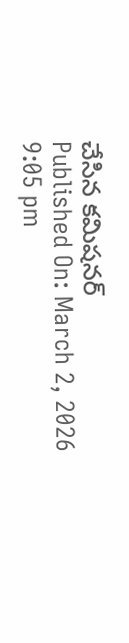చేసిన కమిషనర్
Published On: March 2, 2026 9:05 pm